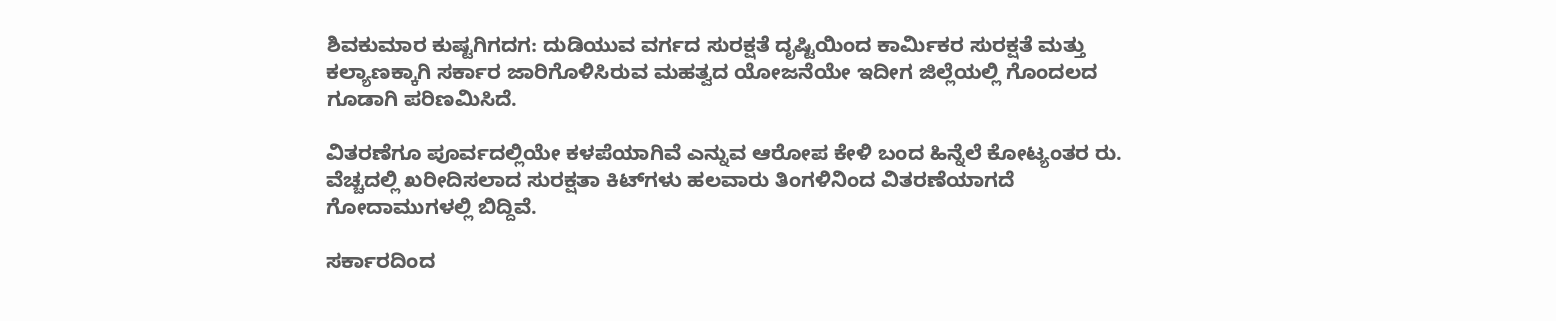ಶಿವಕುಮಾರ ಕುಷ್ಟಗಿಗದಗ: ದುಡಿಯುವ ವರ್ಗದ ಸುರಕ್ಷತೆ ದೃಷ್ಟಿಯಿಂದ ಕಾರ್ಮಿಕರ ಸುರಕ್ಷತೆ ಮತ್ತು ಕಲ್ಯಾಣಕ್ಕಾಗಿ ಸರ್ಕಾರ ಜಾರಿಗೊಳಿಸಿರುವ ಮಹತ್ವದ ಯೋಜನೆಯೇ ಇದೀಗ ಜಿಲ್ಲೆಯಲ್ಲಿ ಗೊಂದಲದ ಗೂಡಾಗಿ ಪರಿಣಮಿಸಿದೆ.

ವಿತರಣೆಗೂ ಪೂರ್ವದಲ್ಲಿಯೇ ಕಳಪೆಯಾಗಿವೆ ಎನ್ನುವ ಆರೋಪ ಕೇಳಿ ಬಂದ ಹಿನ್ನೆಲೆ ಕೋಟ್ಯಂತರ ರು. ವೆಚ್ಚದಲ್ಲಿ ಖರೀದಿಸಲಾದ ಸುರಕ್ಷತಾ ಕಿಟ್‌ಗಳು ಹಲವಾರು ತಿಂಗಳಿನಿಂದ ವಿತರಣೆಯಾಗದೆ ಗೋದಾಮುಗಳಲ್ಲಿ ಬಿದ್ದಿವೆ.

ಸರ್ಕಾರದಿಂದ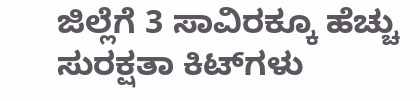ಜಿಲ್ಲೆಗೆ 3 ಸಾವಿರಕ್ಕೂ ಹೆಚ್ಚು ಸುರಕ್ಷತಾ ಕಿಟ್‌ಗಳು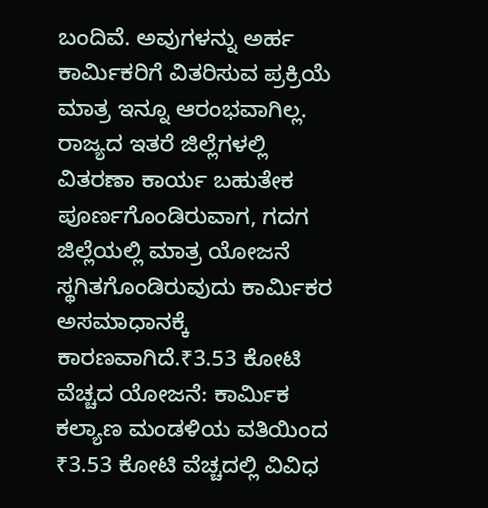ಬಂದಿವೆ. ಅವುಗಳನ್ನು ಅರ್ಹ ಕಾರ್ಮಿಕರಿಗೆ ವಿತರಿಸುವ ಪ್ರಕ್ರಿಯೆ ಮಾತ್ರ ಇನ್ನೂ ಆರಂಭವಾಗಿಲ್ಲ. ರಾಜ್ಯದ ಇತರೆ ಜಿಲ್ಲೆಗಳಲ್ಲಿ ವಿತರಣಾ ಕಾರ್ಯ ಬಹುತೇಕ ಪೂರ್ಣಗೊಂಡಿರುವಾಗ, ಗದಗ ಜಿಲ್ಲೆಯಲ್ಲಿ ಮಾತ್ರ ಯೋಜನೆ ಸ್ಥಗಿತಗೊಂಡಿರುವುದು ಕಾರ್ಮಿಕರ ಅಸಮಾಧಾನಕ್ಕೆ ಕಾರಣವಾಗಿದೆ.₹3.53 ಕೋಟಿ ವೆಚ್ಚದ ಯೋಜನೆ: ಕಾರ್ಮಿಕ ಕಲ್ಯಾಣ ಮಂಡಳಿಯ ವತಿಯಿಂದ ₹3.53 ಕೋಟಿ ವೆಚ್ಚದಲ್ಲಿ ವಿವಿಧ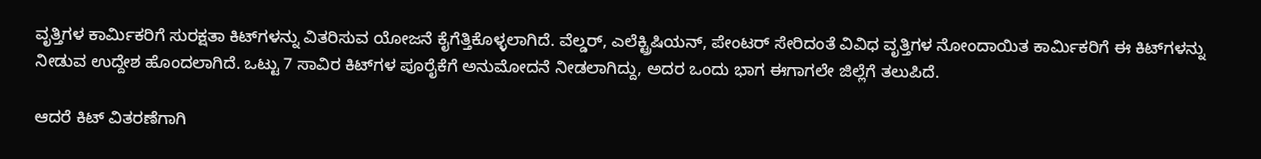ವೃತ್ತಿಗಳ ಕಾರ್ಮಿಕರಿಗೆ ಸುರಕ್ಷತಾ ಕಿಟ್‌ಗಳನ್ನು ವಿತರಿಸುವ ಯೋಜನೆ ಕೈಗೆತ್ತಿಕೊಳ್ಳಲಾಗಿದೆ. ವೆಲ್ಡರ್‌, ಎಲೆಕ್ಟ್ರಿಷಿಯನ್‌, ಪೇಂಟರ್ ಸೇರಿದಂತೆ ವಿವಿಧ ವೃತ್ತಿಗಳ ನೋಂದಾಯಿತ ಕಾರ್ಮಿಕರಿಗೆ ಈ ಕಿಟ್‌ಗಳನ್ನು ನೀಡುವ ಉದ್ದೇಶ ಹೊಂದಲಾಗಿದೆ. ಒಟ್ಟು 7 ಸಾವಿರ ಕಿಟ್‌ಗಳ ಪೂರೈಕೆಗೆ ಅನುಮೋದನೆ ನೀಡಲಾಗಿದ್ದು, ಅದರ ಒಂದು ಭಾಗ ಈಗಾಗಲೇ ಜಿಲ್ಲೆಗೆ ತಲುಪಿದೆ.

ಆದರೆ ಕಿಟ್ ವಿತರಣೆಗಾಗಿ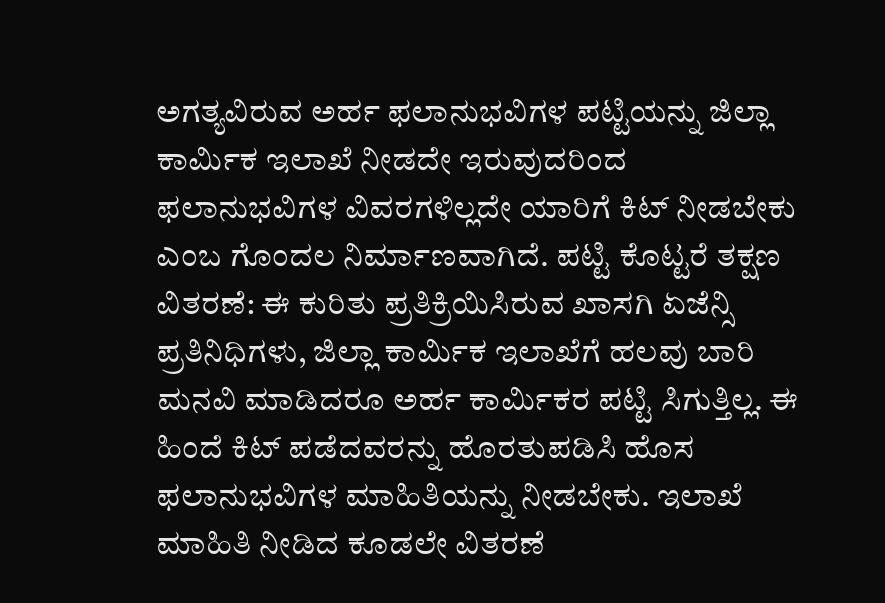ಅಗತ್ಯವಿರುವ ಅರ್ಹ ಫಲಾನುಭವಿಗಳ ಪಟ್ಟಿಯನ್ನು ಜಿಲ್ಲಾ ಕಾರ್ಮಿಕ ಇಲಾಖೆ ನೀಡದೇ ಇರುವುದರಿಂದ ಫಲಾನುಭವಿಗಳ ವಿವರಗಳಿಲ್ಲದೇ ಯಾರಿಗೆ ಕಿಟ್ ನೀಡಬೇಕು ಎಂಬ ಗೊಂದಲ ನಿರ್ಮಾಣವಾಗಿದೆ. ಪಟ್ಟಿ ಕೊಟ್ಟರೆ ತಕ್ಷಣ ವಿತರಣೆ: ಈ ಕುರಿತು ಪ್ರತಿಕ್ರಿಯಿಸಿರುವ ಖಾಸಗಿ ಏಜೆನ್ಸಿ ಪ್ರತಿನಿಧಿಗಳು, ಜಿಲ್ಲಾ ಕಾರ್ಮಿಕ ಇಲಾಖೆಗೆ ಹಲವು ಬಾರಿ ಮನವಿ ಮಾಡಿದರೂ ಅರ್ಹ ಕಾರ್ಮಿಕರ ಪಟ್ಟಿ ಸಿಗುತ್ತಿಲ್ಲ. ಈ ಹಿಂದೆ ಕಿಟ್ ಪಡೆದವರನ್ನು ಹೊರತುಪಡಿಸಿ ಹೊಸ ಫಲಾನುಭವಿಗಳ ಮಾಹಿತಿಯನ್ನು ನೀಡಬೇಕು. ಇಲಾಖೆ ಮಾಹಿತಿ ನೀಡಿದ ಕೂಡಲೇ ವಿತರಣೆ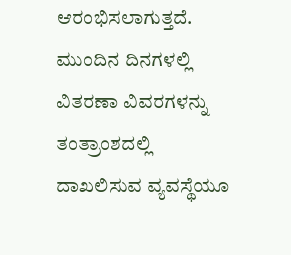ಆರಂಭಿಸಲಾಗುತ್ತದೆ. ಮುಂದಿನ ದಿನಗಳಲ್ಲಿ ವಿತರಣಾ ವಿವರಗಳನ್ನು ತಂತ್ರಾಂಶದಲ್ಲಿ ದಾಖಲಿಸುವ ವ್ಯವಸ್ಥೆಯೂ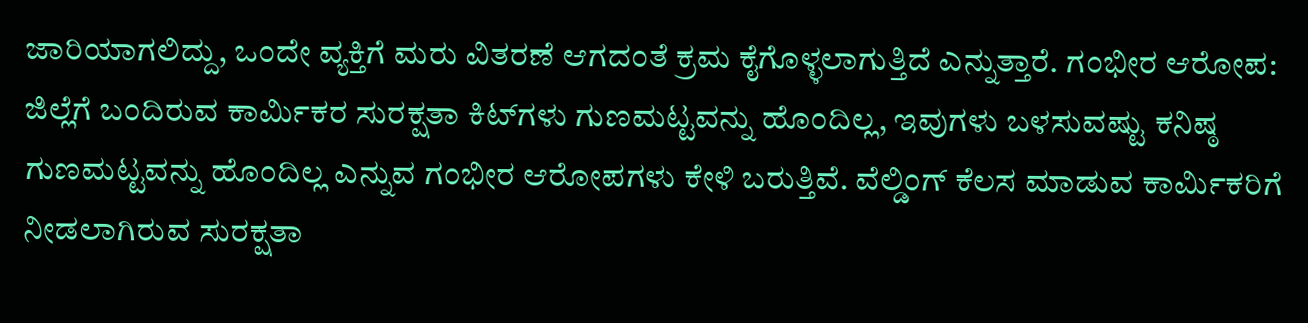ಜಾರಿಯಾಗಲಿದ್ದು, ಒಂದೇ ವ್ಯಕ್ತಿಗೆ ಮರು ವಿತರಣೆ ಆಗದಂತೆ ಕ್ರಮ ಕೈಗೊಳ್ಳಲಾಗುತ್ತಿದೆ ಎನ್ನುತ್ತಾರೆ. ಗಂಭೀರ ಆರೋಪ: ಜಿಲ್ಲೆಗೆ ಬಂದಿರುವ ಕಾರ್ಮಿಕರ ಸುರಕ್ಷತಾ ಕಿಟ್‌ಗಳು ಗುಣಮಟ್ಟವನ್ನು ಹೊಂದಿಲ್ಲ, ಇವುಗಳು ಬಳಸುವಷ್ಟು ಕನಿಷ್ಠ ಗುಣಮಟ್ಟವನ್ನು ಹೊಂದಿಲ್ಲ ಎನ್ನುವ ಗಂಭೀರ ಆರೋಪಗಳು ಕೇಳಿ ಬರುತ್ತಿವೆ. ವೆಲ್ಡಿಂಗ್ ಕೆಲಸ ಮಾಡುವ ಕಾರ್ಮಿಕರಿಗೆ ನೀಡಲಾಗಿರುವ ಸುರಕ್ಷತಾ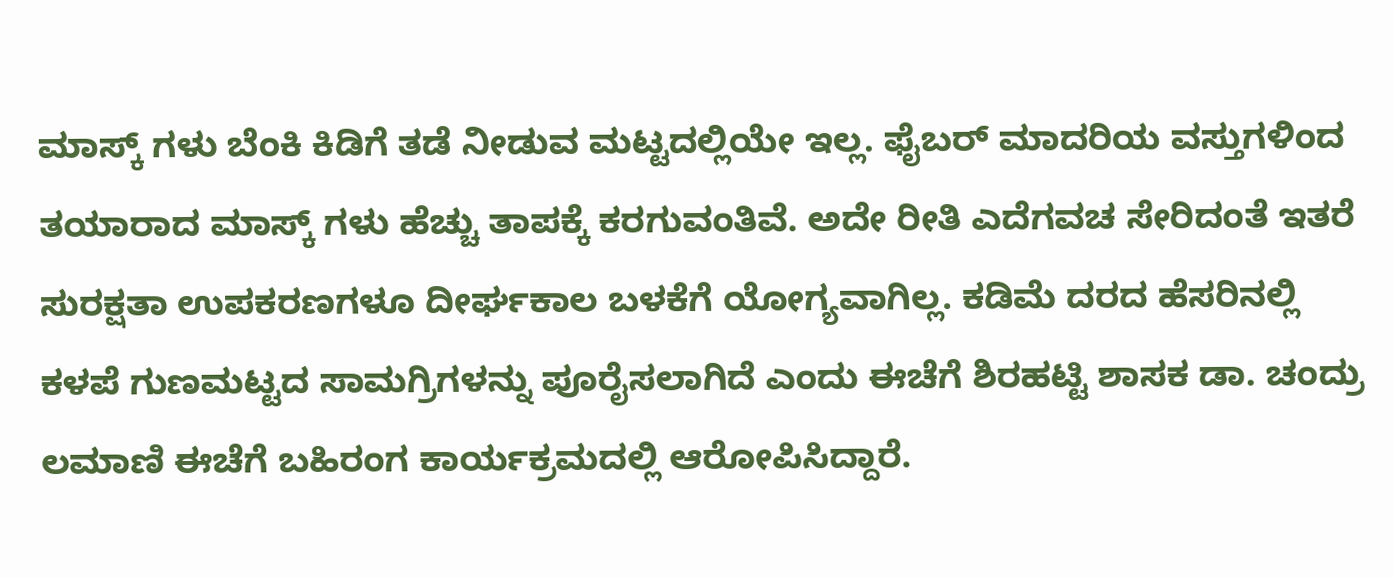ಮಾಸ್ಕ್ ಗಳು ಬೆಂಕಿ ಕಿಡಿಗೆ ತಡೆ ನೀಡುವ ಮಟ್ಟದಲ್ಲಿಯೇ ಇಲ್ಲ. ಫೈಬರ್ ಮಾದರಿಯ ವಸ್ತುಗಳಿಂದ ತಯಾರಾದ ಮಾಸ್ಕ್ ಗಳು ಹೆಚ್ಚು ತಾಪಕ್ಕೆ ಕರಗುವಂತಿವೆ. ಅದೇ ರೀತಿ ಎದೆಗವಚ ಸೇರಿದಂತೆ ಇತರೆ ಸುರಕ್ಷತಾ ಉಪಕರಣಗಳೂ ದೀರ್ಘಕಾಲ ಬಳಕೆಗೆ ಯೋಗ್ಯವಾಗಿಲ್ಲ. ಕಡಿಮೆ ದರದ ಹೆಸರಿನಲ್ಲಿ ಕಳಪೆ ಗುಣಮಟ್ಟದ ಸಾಮಗ್ರಿಗಳನ್ನು ಪೂರೈಸಲಾಗಿದೆ ಎಂದು ಈಚೆಗೆ ಶಿರಹಟ್ಟಿ ಶಾಸಕ ಡಾ. ಚಂದ್ರು ಲಮಾಣಿ ಈಚೆಗೆ ಬಹಿರಂಗ ಕಾರ್ಯಕ್ರಮದಲ್ಲಿ ಆರೋಪಿಸಿದ್ದಾರೆ.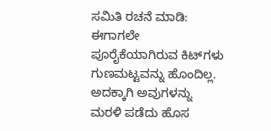ಸಮಿತಿ ರಚನೆ ಮಾಡಿ: ಈಗಾಗಲೇ ಪೂರೈಕೆಯಾಗಿರುವ ಕಿಟ್‌ಗಳು ಗುಣಮಟ್ಟವನ್ನು ಹೊಂದಿಲ್ಲ. ಅದಕ್ಕಾಗಿ ಅವುಗಳನ್ನು ಮರಳಿ ಪಡೆದು ಹೊಸ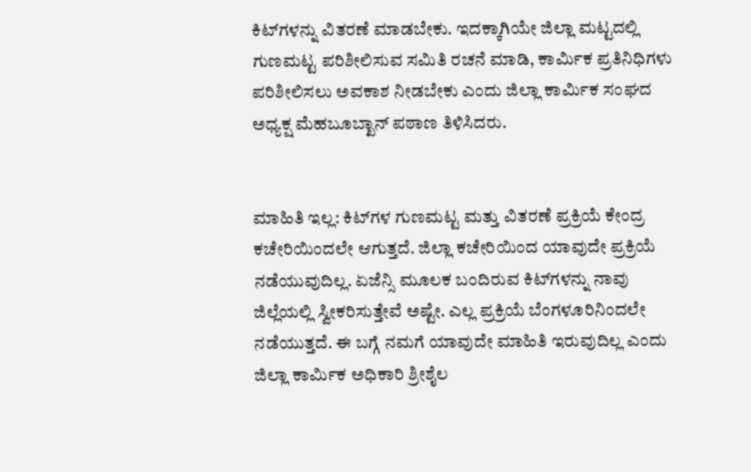ಕಿಟ್‌ಗಳನ್ನು ವಿತರಣೆ ಮಾಡಬೇಕು. ಇದಕ್ಕಾಗಿಯೇ ಜಿಲ್ಲಾ ಮಟ್ಟದಲ್ಲಿ ಗುಣಮಟ್ಟ ಪರಿಶೀಲಿಸುವ ಸಮಿತಿ ರಚನೆ ಮಾಡಿ, ಕಾರ್ಮಿಕ ಪ್ರತಿನಿಧಿಗಳು ಪರಿಶೀಲಿಸಲು ಅವಕಾಶ ನೀಡಬೇಕು ಎಂದು ಜಿಲ್ಲಾ ಕಾರ್ಮಿಕ ಸಂಘದ ಅಧ್ಯಕ್ಷ ಮೆಹಬೂಬ್ಖಾನ್ ಪಠಾಣ ತಿಳಿಸಿದರು.


ಮಾಹಿತಿ ಇಲ್ಲ: ಕಿಟ್‌ಗಳ ಗುಣಮಟ್ಟ ಮತ್ತು ವಿತರಣೆ ಪ್ರಕ್ರಿಯೆ ಕೇಂದ್ರ ಕಚೇರಿಯಿಂದಲೇ ಆಗುತ್ತದೆ. ಜಿಲ್ಲಾ ಕಚೇರಿಯಿಂದ ಯಾವುದೇ ಪ್ರಕ್ರಿಯೆ ನಡೆಯುವುದಿಲ್ಲ. ಏಜೆನ್ಸಿ ಮೂಲಕ ಬಂದಿರುವ ಕಿಟ್‌ಗಳನ್ನು ನಾವು ಜಿಲ್ಲೆಯಲ್ಲಿ ಸ್ವೀಕರಿಸುತ್ತೇವೆ ಅಷ್ಟೇ. ಎಲ್ಲ ಪ್ರಕ್ರಿಯೆ ಬೆಂಗಳೂರಿನಿಂದಲೇ ನಡೆಯುತ್ತದೆ. ಈ ಬಗ್ಗೆ ನಮಗೆ ಯಾವುದೇ ಮಾಹಿತಿ ಇರುವುದಿಲ್ಲ ಎಂದು ಜಿಲ್ಲಾ ಕಾರ್ಮಿಕ ಅಧಿಕಾರಿ ಶ್ರೀಶೈಲ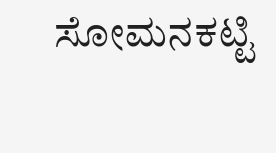ಸೋಮನಕಟ್ಟಿ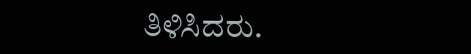ತಿಳಿಸಿದರು.